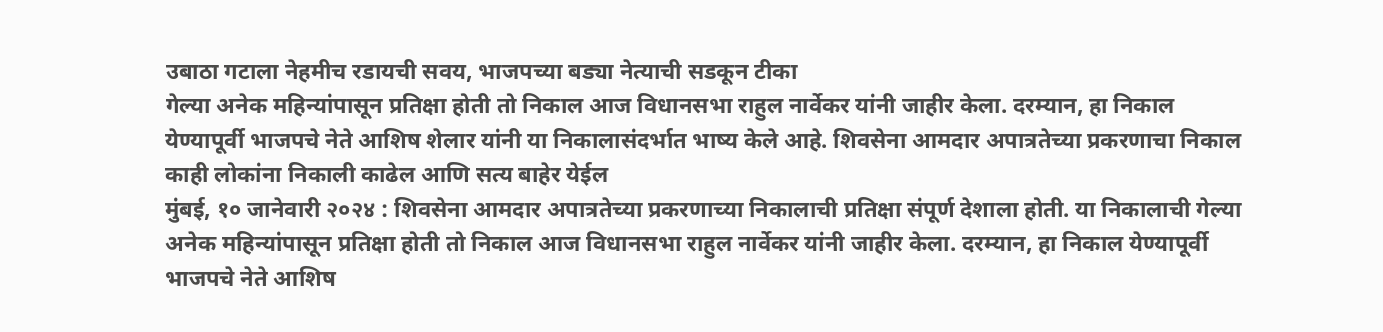उबाठा गटाला नेहमीच रडायची सवय, भाजपच्या बड्या नेत्याची सडकून टीका
गेल्या अनेक महिन्यांपासून प्रतिक्षा होती तो निकाल आज विधानसभा राहुल नार्वेकर यांनी जाहीर केला. दरम्यान, हा निकाल येण्यापूर्वी भाजपचे नेते आशिष शेलार यांनी या निकालासंदर्भात भाष्य केले आहे. शिवसेना आमदार अपात्रतेच्या प्रकरणाचा निकाल काही लोकांना निकाली काढेल आणि सत्य बाहेर येईल
मुंबई, १० जानेवारी २०२४ : शिवसेना आमदार अपात्रतेच्या प्रकरणाच्या निकालाची प्रतिक्षा संपूर्ण देशाला होती. या निकालाची गेल्या अनेक महिन्यांपासून प्रतिक्षा होती तो निकाल आज विधानसभा राहुल नार्वेकर यांनी जाहीर केला. दरम्यान, हा निकाल येण्यापूर्वी भाजपचे नेते आशिष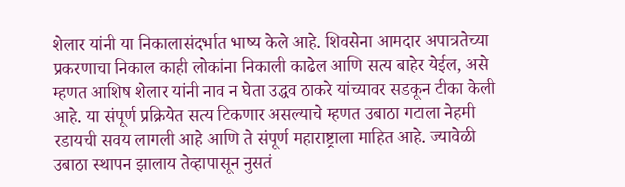शेलार यांनी या निकालासंदर्भात भाष्य केले आहे. शिवसेना आमदार अपात्रतेच्या प्रकरणाचा निकाल काही लोकांना निकाली काढेल आणि सत्य बाहेर येईल, असे म्हणत आशिष शेलार यांनी नाव न घेता उद्धव ठाकरे यांच्यावर सडकून टीका केली आहे. या संपूर्ण प्रक्रियेत सत्य टिकणार असल्याचे म्हणत उबाठा गटाला नेहमी रडायची सवय लागली आहे आणि ते संपूर्ण महाराष्ट्राला माहित आहे. ज्यावेळी उबाठा स्थापन झालाय तेव्हापासून नुसतं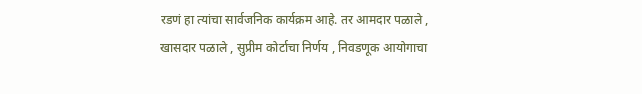रडणं हा त्यांचा सार्वजनिक कार्यक्रम आहे. तर आमदार पळाले , खासदार पळाले , सुप्रीम कोर्टाचा निर्णय , निवडणूक आयोगाचा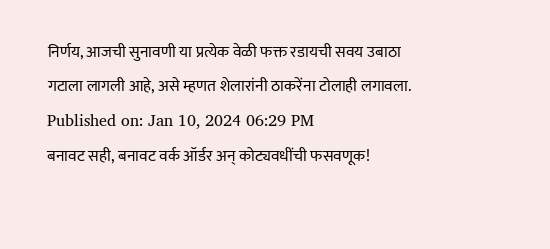निर्णय, आजची सुनावणी या प्रत्येक वेळी फक्त रडायची सवय उबाठा गटाला लागली आहे, असे म्हणत शेलारांनी ठाकरेंना टोलाही लगावला.
Published on: Jan 10, 2024 06:29 PM
बनावट सही, बनावट वर्क ऑर्डर अन् कोट्यवधींची फसवणूक!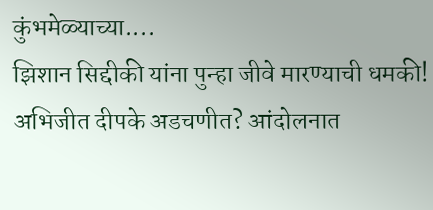कुंभमेळ्याच्या....
झिशान सिद्दीकी यांना पुन्हा जीवे मारण्याची धमकी!
अभिजीत दीपके अडचणीत? आंदोलनात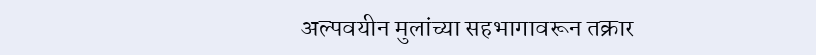अल्पवयीन मुलांच्या सहभागावरून तक्रार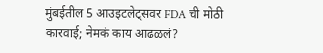मुंबईतील 5 आउइटलेट्सवर FDA ची मोठी कारवाई; नेमकं काय आढळलं?